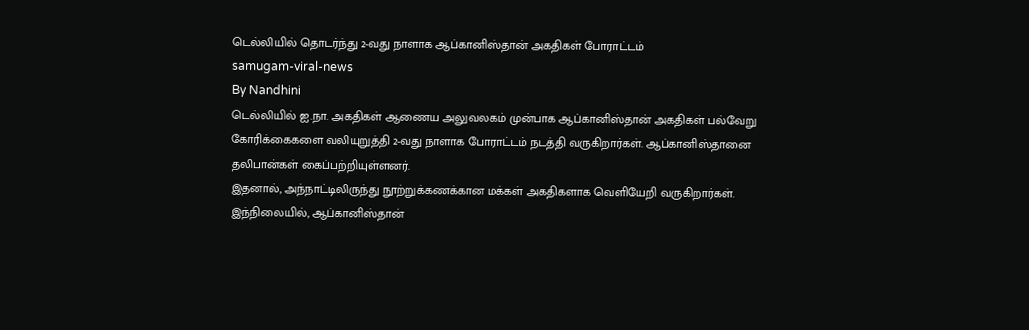டெல்லியில் தொடர்ந்து 2-வது நாளாக ஆப்கானிஸ்தான் அகதிகள் போராட்டம்
samugam-viral-news
By Nandhini
டெல்லியில் ஐ.நா. அகதிகள் ஆணைய அலுவலகம் முன்பாக ஆப்கானிஸ்தான் அகதிகள் பல்வேறு கோரிக்கைகளை வலியுறுத்தி 2-வது நாளாக போராட்டம் நடத்தி வருகிறார்கள். ஆப்கானிஸ்தானை தலிபான்கள் கைப்பற்றியுள்ளனர்.
இதனால், அந்நாட்டிலிருந்து நூற்றுக்கணக்கான மக்கள் அகதிகளாக வெளியேறி வருகிறார்கள். இந்நிலையில், ஆப்கானிஸ்தான்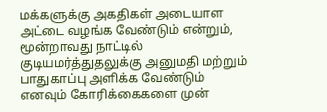மக்களுக்கு அகதிகள் அடையாள அட்டை வழங்க வேண்டும் என்றும், மூன்றாவது நாட்டில் குடியமர்த்துதலுக்கு அனுமதி மற்றும் பாதுகாப்பு அளிக்க வேண்டும் எனவும் கோரிக்கைகளை முன்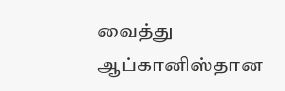வைத்து ஆப்கானிஸ்தான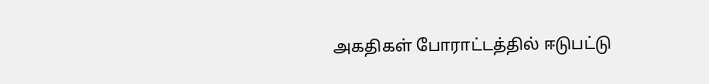அகதிகள் போராட்டத்தில் ஈடுபட்டு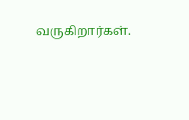வருகிறார்கள்.